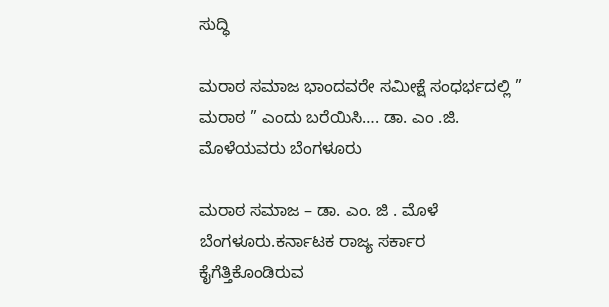ಸುದ್ಧಿ

ಮರಾಠ ಸಮಾಜ ಭಾಂದವರೇ ಸಮೀಕ್ಷೆ ಸಂಧರ್ಭದಲ್ಲಿ ” ಮರಾಠ ” ಎಂದು ಬರೆಯಿಸಿ…. ಡಾ. ಎಂ .ಜಿ. ಮೊಳೆಯವರು ಬೆಂಗಳೂರು

ಮರಾಠ ಸಮಾಜ – ಡಾ. ಎಂ. ಜಿ . ಮೊಳೆ ಬೆಂಗಳೂರು.ಕರ್ನಾಟಕ ರಾಜ್ಯ ಸರ್ಕಾರ ಕೈಗೆತ್ತಿಕೊಂಡಿರುವ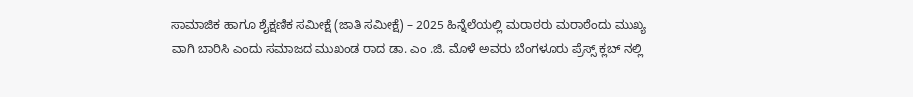ಸಾಮಾಜಿಕ ಹಾಗೂ ಶೈಕ್ಷಣಿಕ ಸಮೀಕ್ಷೆ (ಜಾತಿ ಸಮೀಕ್ಷೆ) – 2025 ಹಿನ್ನೆಲೆಯಲ್ಲಿ ಮರಾಠರು ಮರಾಠೆಂದು ಮುಖ್ಯ ವಾಗಿ ಬಾರಿಸಿ ಎಂದು ಸಮಾಜದ ಮುಖಂಡ ರಾದ ಡಾ. ಎಂ .ಜಿ. ಮೊಳೆ ಅವರು ಬೆಂಗಳೂರು ಪ್ರೆಸ್ಸ್ ಕ್ಲಬ್ ನಲ್ಲಿ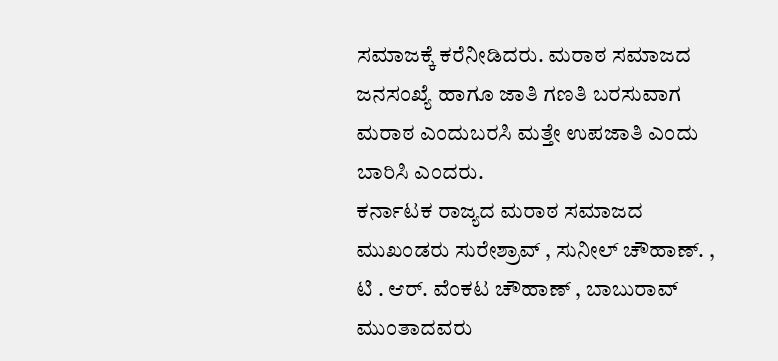ಸಮಾಜಕ್ಕೆ ಕರೆನೀಡಿದರು. ಮರಾಠ ಸಮಾಜದ ಜನಸಂಖ್ಯೆ ಹಾಗೂ ಜಾತಿ ಗಣತಿ ಬರಸುವಾಗ ಮರಾಠ ಎಂದುಬರಸಿ ಮತ್ತೇ ಉಪಜಾತಿ ಎಂದು ಬಾರಿಸಿ ಎಂದರು.
ಕರ್ನಾಟಕ ರಾಜ್ಯದ ಮರಾಠ ಸಮಾಜದ ಮುಖಂಡರು ಸುರೇಶ್ರಾವ್ , ಸುನೀಲ್ ಚೌಹಾಣ್. , ಟಿ . ಆರ್. ವೆಂಕಟ ಚೌಹಾಣ್ , ಬಾಬುರಾವ್ ಮುಂತಾದವರು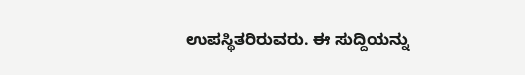ಉಪಸ್ಥಿತರಿರುವರು. ಈ ಸುದ್ದಿಯನ್ನು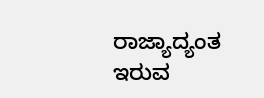ರಾಜ್ಯಾದ್ಯಂತ ಇರುವ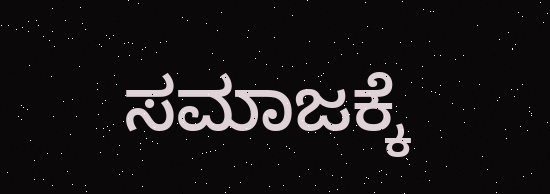ಸಮಾಜಕ್ಕೆ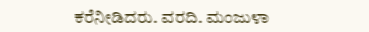ಕರೆನೀಡಿದರು. ವರದಿ. ಮಂಜುಳಾ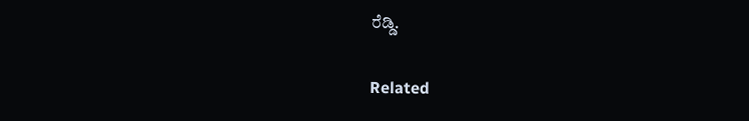ರೆಡ್ಡಿ.

Related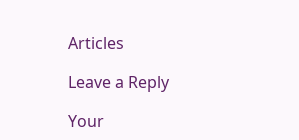Articles

Leave a Reply

Your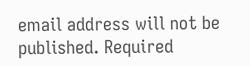email address will not be published. Required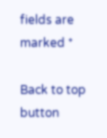fields are marked *

Back to top button